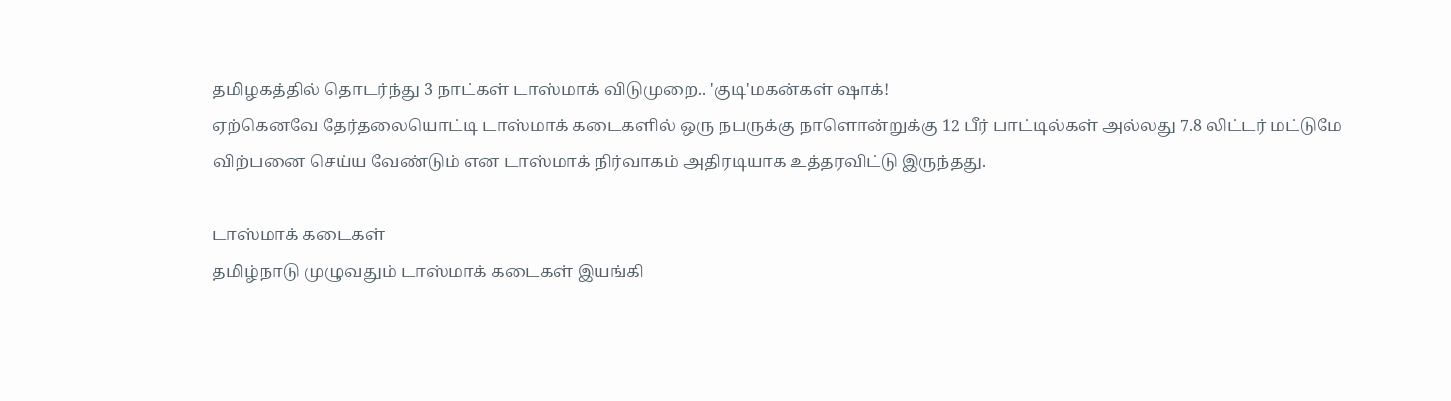தமிழகத்தில் தொடர்ந்து 3 நாட்கள் டாஸ்மாக் விடுமுறை.. 'குடி'மகன்கள் ஷாக்!
ஏற்கெனவே தேர்தலையொட்டி டாஸ்மாக் கடைகளில் ஒரு நபருக்கு நாளொன்றுக்கு 12 பீர் பாட்டில்கள் அல்லது 7.8 லிட்டர் மட்டுமே விற்பனை செய்ய வேண்டும் என டாஸ்மாக் நிர்வாகம் அதிரடியாக உத்தரவிட்டு இருந்தது.

டாஸ்மாக் கடைகள்
தமிழ்நாடு முழுவதும் டாஸ்மாக் கடைகள் இயங்கி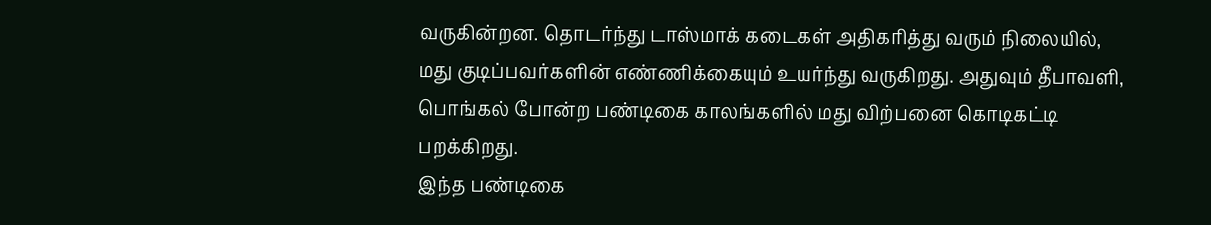வருகின்றன. தொடர்ந்து டாஸ்மாக் கடைகள் அதிகரித்து வரும் நிலையில், மது குடிப்பவர்களின் எண்ணிக்கையும் உயர்ந்து வருகிறது. அதுவும் தீபாவளி, பொங்கல் போன்ற பண்டிகை காலங்களில் மது விற்பனை கொடிகட்டி பறக்கிறது.
இந்த பண்டிகை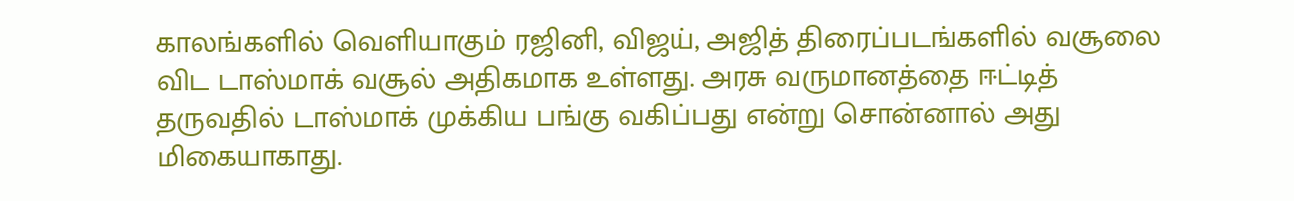காலங்களில் வெளியாகும் ரஜினி, விஜய், அஜித் திரைப்படங்களில் வசூலை விட டாஸ்மாக் வசூல் அதிகமாக உள்ளது. அரசு வருமானத்தை ஈட்டித் தருவதில் டாஸ்மாக் முக்கிய பங்கு வகிப்பது என்று சொன்னால் அது மிகையாகாது.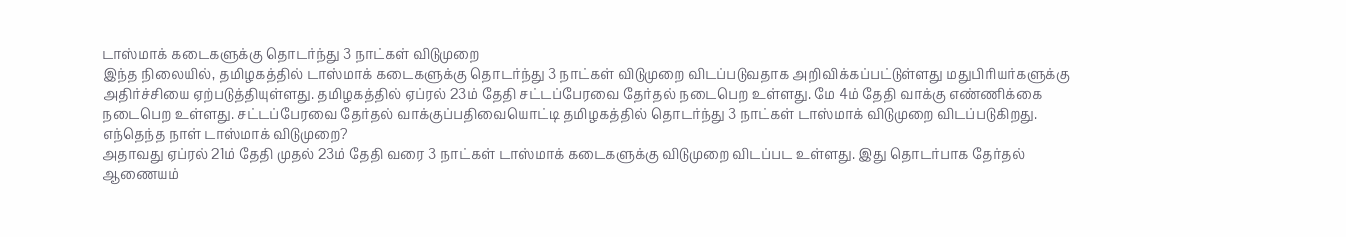டாஸ்மாக் கடைகளுக்கு தொடர்ந்து 3 நாட்கள் விடுமுறை
இந்த நிலையில், தமிழகத்தில் டாஸ்மாக் கடைகளுக்கு தொடர்ந்து 3 நாட்கள் விடுமுறை விடப்படுவதாக அறிவிக்கப்பட்டுள்ளது மதுபிரியர்களுக்கு அதிர்ச்சியை ஏற்படுத்தியுள்ளது. தமிழகத்தில் ஏப்ரல் 23ம் தேதி சட்டப்பேரவை தேர்தல் நடைபெற உள்ளது. மே 4ம் தேதி வாக்கு எண்ணிக்கை நடைபெற உள்ளது. சட்டப்பேரவை தேர்தல் வாக்குப்பதிவையொட்டி தமிழகத்தில் தொடர்ந்து 3 நாட்கள் டாஸ்மாக் விடுமுறை விடப்படுகிறது.
எந்தெந்த நாள் டாஸ்மாக் விடுமுறை?
அதாவது ஏப்ரல் 21ம் தேதி முதல் 23ம் தேதி வரை 3 நாட்கள் டாஸ்மாக் கடைகளுக்கு விடுமுறை விடப்பட உள்ளது. இது தொடர்பாக தேர்தல் ஆணையம்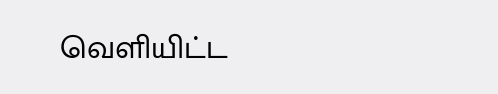வெளியிட்ட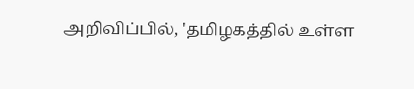அறிவிப்பில், 'தமிழகத்தில் உள்ள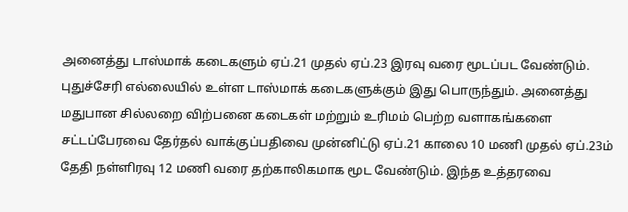அனைத்து டாஸ்மாக் கடைகளும் ஏப்.21 முதல் ஏப்.23 இரவு வரை மூடப்பட வேண்டும்.
புதுச்சேரி எல்லையில் உள்ள டாஸ்மாக் கடைகளுக்கும் இது பொருந்தும். அனைத்து மதுபான சில்லறை விற்பனை கடைகள் மற்றும் உரிமம் பெற்ற வளாகங்களை சட்டப்பேரவை தேர்தல் வாக்குப்பதிவை முன்னிட்டு ஏப்.21 காலை 10 மணி முதல் ஏப்.23ம் தேதி நள்ளிரவு 12 மணி வரை தற்காலிகமாக மூட வேண்டும். இந்த உத்தரவை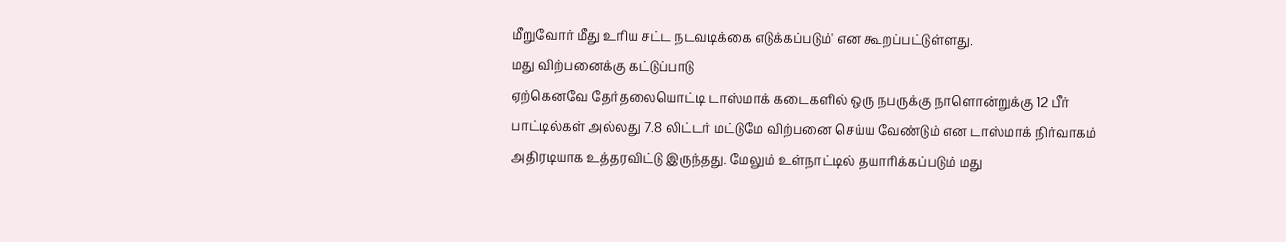மீறுவோர் மீது உரிய சட்ட நடவடிக்கை எடுக்கப்படும்' என கூறப்பட்டுள்ளது.
மது விற்பனைக்கு கட்டுப்பாடு
ஏற்கெனவே தேர்தலையொட்டி டாஸ்மாக் கடைகளில் ஒரு நபருக்கு நாளொன்றுக்கு 12 பீர் பாட்டில்கள் அல்லது 7.8 லிட்டர் மட்டுமே விற்பனை செய்ய வேண்டும் என டாஸ்மாக் நிர்வாகம் அதிரடியாக உத்தரவிட்டு இருந்தது. மேலும் உள்நாட்டில் தயாரிக்கப்படும் மது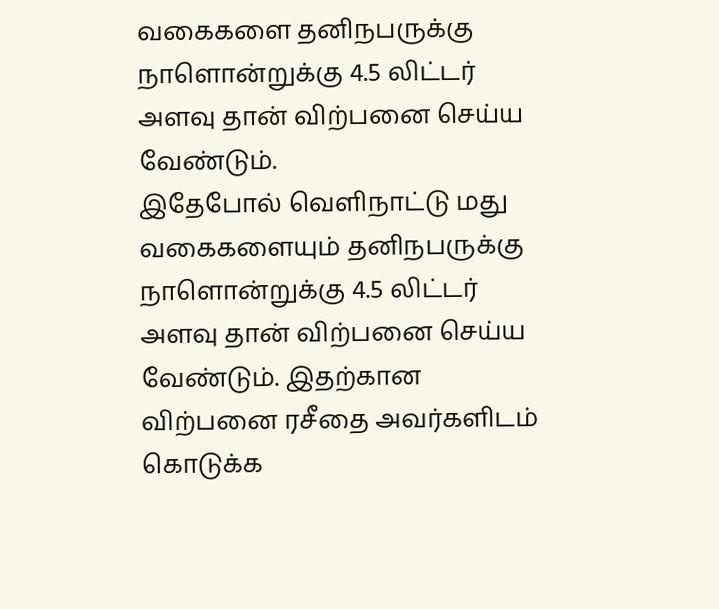வகைகளை தனிநபருக்கு நாளொன்றுக்கு 4.5 லிட்டர் அளவு தான் விற்பனை செய்ய வேண்டும்.
இதேபோல் வெளிநாட்டு மது வகைகளையும் தனிநபருக்கு நாளொன்றுக்கு 4.5 லிட்டர் அளவு தான் விற்பனை செய்ய வேண்டும். இதற்கான விற்பனை ரசீதை அவர்களிடம் கொடுக்க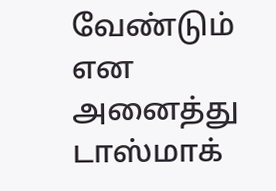வேண்டும் என அனைத்து டாஸ்மாக்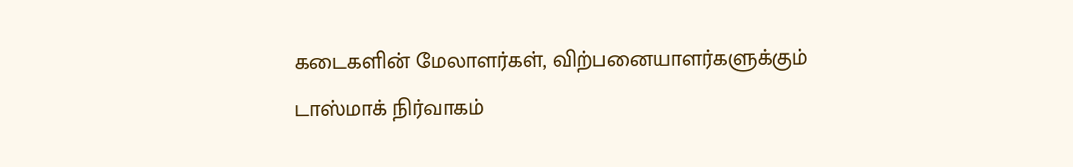கடைகளின் மேலாளர்கள், விற்பனையாளர்களுக்கும் டாஸ்மாக் நிர்வாகம்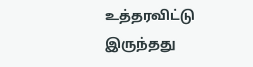உத்தரவிட்டு இருந்தது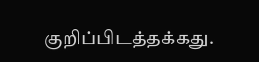குறிப்பிடத்தக்கது.